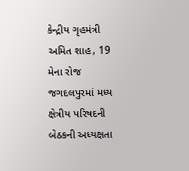કેન્દ્રીય ગૃહમંત્રી અમિત શાહ, 19 મેના રોજ જગદલપુરમાં મધ્ય ક્ષેત્રીય પરિષદની બેઠકની અધ્યક્ષતા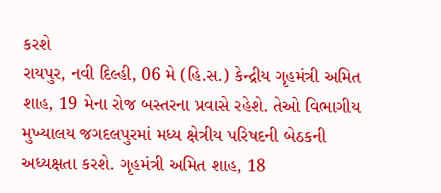કરશે
રાયપુર, નવી દિલ્હી, 06 મે (હિ.સ.) કેન્દ્રીય ગૃહમંત્રી અમિત શાહ, 19 મેના રોજ બસ્તરના પ્રવાસે રહેશે. તેઓ વિભાગીય મુખ્યાલય જગદલપુરમાં મધ્ય ક્ષેત્રીય પરિષદની બેઠકની અધ્યક્ષતા કરશે. ગૃહમંત્રી અમિત શાહ, 18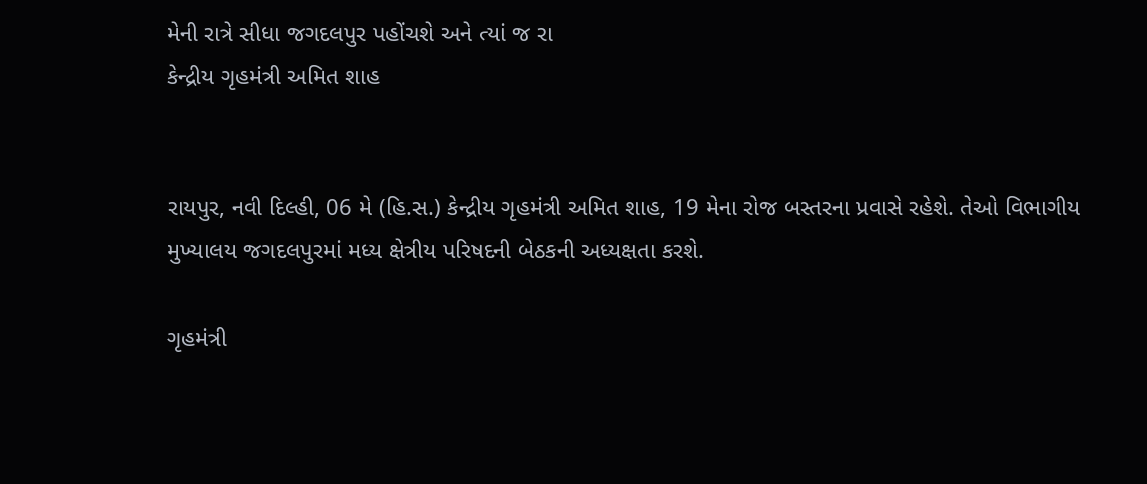મેની રાત્રે સીધા જગદલપુર પહોંચશે અને ત્યાં જ રા
કેન્દ્રીય ગૃહમંત્રી અમિત શાહ


રાયપુર, નવી દિલ્હી, 06 મે (હિ.સ.) કેન્દ્રીય ગૃહમંત્રી અમિત શાહ, 19 મેના રોજ બસ્તરના પ્રવાસે રહેશે. તેઓ વિભાગીય મુખ્યાલય જગદલપુરમાં મધ્ય ક્ષેત્રીય પરિષદની બેઠકની અધ્યક્ષતા કરશે.

ગૃહમંત્રી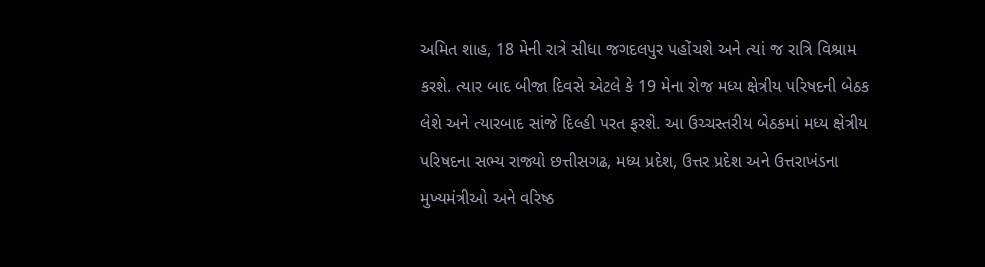અમિત શાહ, 18 મેની રાત્રે સીધા જગદલપુર પહોંચશે અને ત્યાં જ રાત્રિ વિશ્રામ કરશે. ત્યાર બાદ બીજા દિવસે એટલે કે 19 મેના રોજ મધ્ય ક્ષેત્રીય પરિષદની બેઠક લેશે અને ત્યારબાદ સાંજે દિલ્હી પરત ફરશે. આ ઉચ્ચસ્તરીય બેઠકમાં મધ્ય ક્ષેત્રીય પરિષદના સભ્ય રાજ્યો છત્તીસગઢ, મધ્ય પ્રદેશ, ઉત્તર પ્રદેશ અને ઉત્તરાખંડના મુખ્યમંત્રીઓ અને વરિષ્ઠ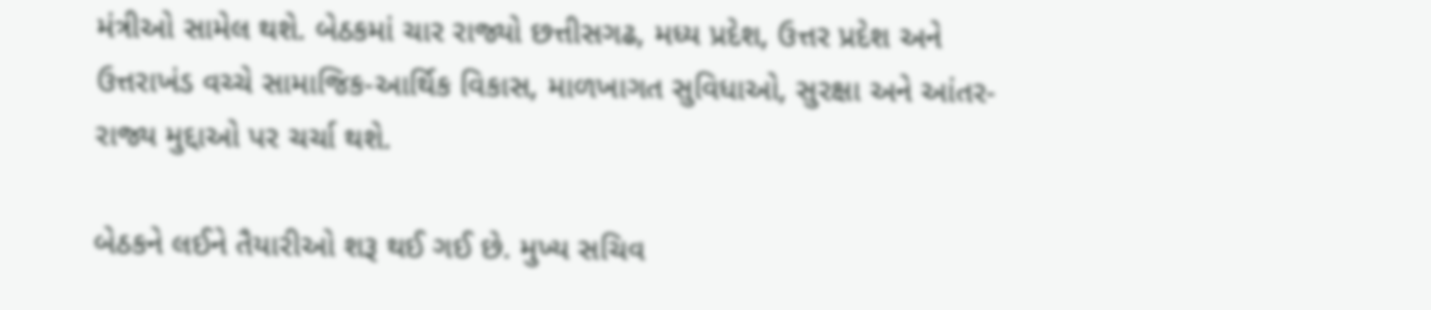મંત્રીઓ સામેલ થશે. બેઠકમાં ચાર રાજ્યો છત્તીસગઢ, મધ્ય પ્રદેશ, ઉત્તર પ્રદેશ અને ઉત્તરાખંડ વચ્ચે સામાજિક-આર્થિક વિકાસ, માળખાગત સુવિધાઓ, સુરક્ષા અને આંતર-રાજ્ય મુદ્દાઓ પર ચર્ચા થશે.

બેઠકને લઈને તૈયારીઓ શરૂ થઈ ગઈ છે. મુખ્ય સચિવ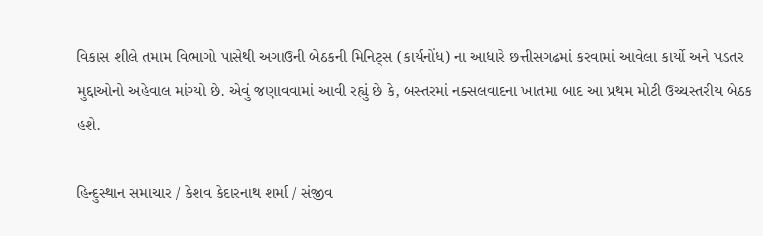વિકાસ શીલે તમામ વિભાગો પાસેથી અગાઉની બેઠકની મિનિટ્સ (કાર્યનોંધ) ના આધારે છત્તીસગઢમાં કરવામાં આવેલા કાર્યો અને પડતર મુદ્દાઓનો અહેવાલ માંગ્યો છે. એવું જણાવવામાં આવી રહ્યું છે કે, બસ્તરમાં નક્સલવાદના ખાતમા બાદ આ પ્રથમ મોટી ઉચ્ચસ્તરીય બેઠક હશે.

હિન્દુસ્થાન સમાચાર / કેશવ કેદારનાથ શર્મા / સંજીવ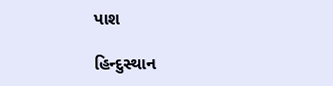પાશ

હિન્દુસ્થાન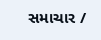સમાચાર /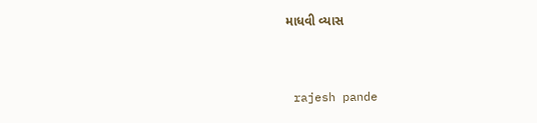માધવી વ્યાસ


 rajesh pande